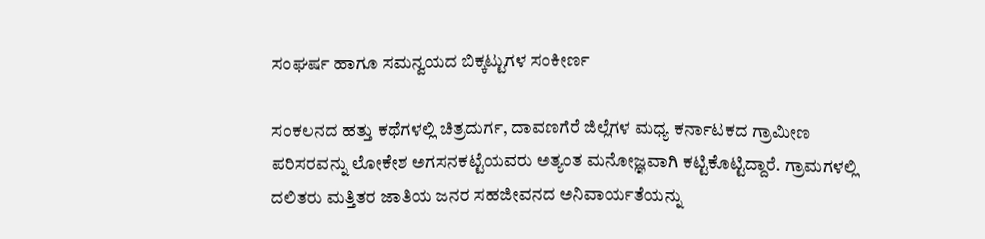ಸಂಘರ್ಷ ಹಾಗೂ ಸಮನ್ವಯದ ಬಿಕ್ಕಟ್ಟುಗಳ ಸಂಕೀರ್ಣ

ಸಂಕಲನದ ಹತ್ತು ಕಥೆಗಳಲ್ಲಿ ಚಿತ್ರದುರ್ಗ, ದಾವಣಗೆರೆ ಜಿಲ್ಲೆಗಳ ಮಧ್ಯ ಕರ್ನಾಟಕದ ಗ್ರಾಮೀಣ ಪರಿಸರವನ್ನು ಲೋಕೇಶ ಅಗಸನಕಟ್ಟೆಯವರು ಅತ್ಯಂತ ಮನೋಜ್ಞವಾಗಿ ಕಟ್ಟಿಕೊಟ್ಟಿದ್ದಾರೆ. ಗ್ರಾಮಗಳಲ್ಲಿ ದಲಿತರು ಮತ್ತಿತರ ಜಾತಿಯ ಜನರ ಸಹಜೀವನದ ಅನಿವಾರ್ಯತೆಯನ್ನು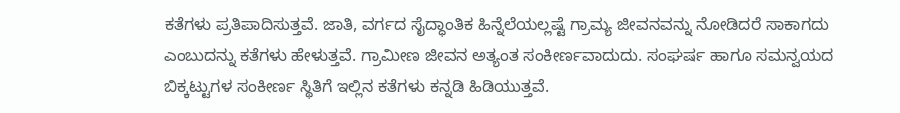ಕತೆಗಳು ಪ್ರತಿಪಾದಿಸುತ್ತವೆ. ಜಾತಿ, ವರ್ಗದ ಸೈದ್ಧಾಂತಿಕ ಹಿನ್ನೆಲೆಯಲ್ಲಷ್ಟೆ ಗ್ರಾಮ್ಯ ಜೀವನವನ್ನು ನೋಡಿದರೆ ಸಾಕಾಗದು ಎಂಬುದನ್ನು ಕತೆಗಳು ಹೇಳುತ್ತವೆ. ಗ್ರಾಮೀಣ ಜೀವನ ಅತ್ಯಂತ ಸಂಕೀರ್ಣವಾದುದು. ಸಂಘರ್ಷ ಹಾಗೂ ಸಮನ್ವಯದ ಬಿಕ್ಕಟ್ಟುಗಳ ಸಂಕೀರ್ಣ ಸ್ಥಿತಿಗೆ ಇಲ್ಲಿನ ಕತೆಗಳು ಕನ್ನಡಿ ಹಿಡಿಯುತ್ತವೆ.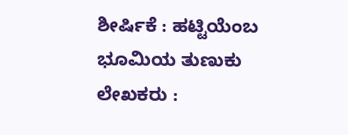ಶೀರ್ಷಿಕೆ : ಹಟ್ಟಿಯೆಂಬ ಭೂಮಿಯ ತುಣುಕು ಲೇಖಕರು :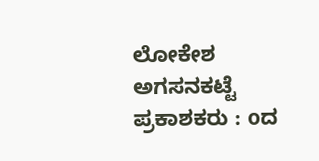ಲೋಕೇಶ ಅಗಸನಕಟ್ಟೆ ಪ್ರಕಾಶಕರು : oದ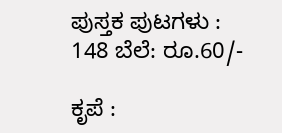ಪುಸ್ತಕ ಪುಟಗಳು : 148 ಬೆಲೆ: ರೂ.60/-

ಕೃಪೆ :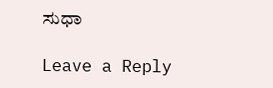ಸುಧಾ

Leave a Reply